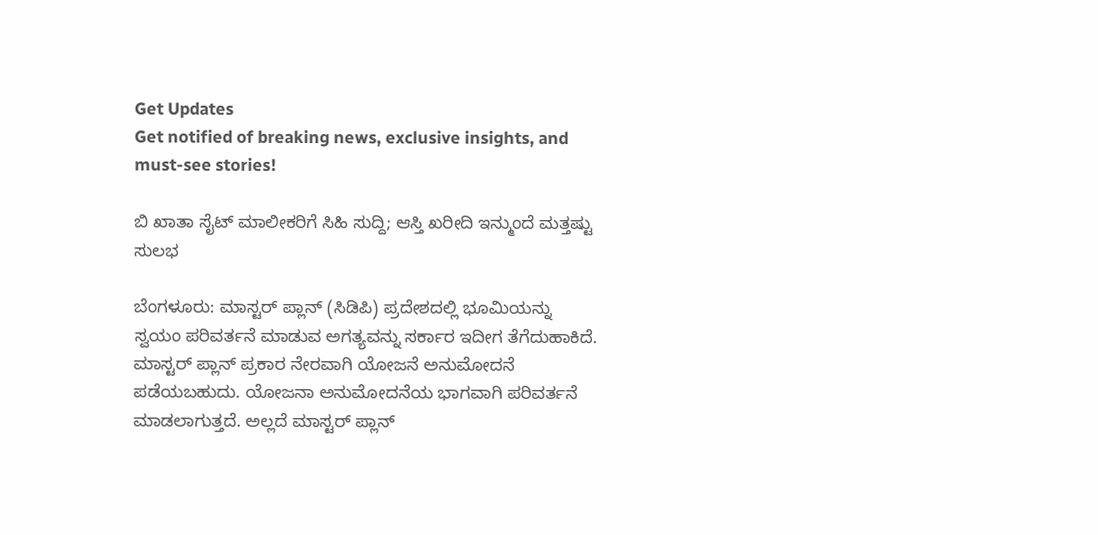Get Updates
Get notified of breaking news, exclusive insights, and must-see stories!

ಬಿ ಖಾತಾ ಸೈಟ್ ಮಾಲೀಕರಿಗೆ ಸಿಹಿ ಸುದ್ದಿ; ಆಸ್ತಿ ಖರೀದಿ ಇನ್ಮುಂದೆ ಮತ್ತಷ್ಟು ಸುಲಭ

ಬೆಂಗಳೂರು: ಮಾಸ್ಟರ್ ಪ್ಲಾನ್ (ಸಿಡಿಪಿ) ಪ್ರದೇಶದಲ್ಲಿ ಭೂಮಿಯನ್ನು ಸ್ವಯಂ ಪರಿವರ್ತನೆ ಮಾಡುವ ಅಗತ್ಯವನ್ನು ಸರ್ಕಾರ ಇದೀಗ ತೆಗೆದುಹಾಕಿದೆ. ಮಾಸ್ಟರ್ ಪ್ಲಾನ್ ಪ್ರಕಾರ ನೇರವಾಗಿ ಯೋಜನೆ ಅನುಮೋದನೆ ಪಡೆಯಬಹುದು. ಯೋಜನಾ ಅನುಮೋದನೆಯ ಭಾಗವಾಗಿ ಪರಿವರ್ತನೆ ಮಾಡಲಾಗುತ್ತದೆ. ಅಲ್ಲದೆ ಮಾಸ್ಟರ್ ಪ್ಲಾನ್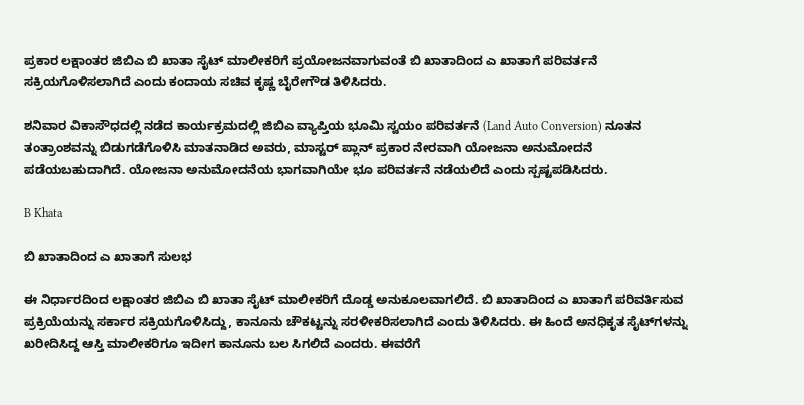ಪ್ರಕಾರ ಲಕ್ಷಾಂತರ ಜಿಬಿಎ ಬಿ ಖಾತಾ ಸೈಟ್ ಮಾಲೀಕರಿಗೆ ಪ್ರಯೋಜನವಾಗುವಂತೆ ಬಿ ಖಾತಾದಿಂದ ಎ ಖಾತಾಗೆ ಪರಿವರ್ತನೆ ಸಕ್ರಿಯಗೊಳಿಸಲಾಗಿದೆ ಎಂದು ಕಂದಾಯ ಸಚಿವ ಕೃಷ್ಣ ಬೈರೇಗೌಡ ತಿಳಿಸಿದರು.

ಶನಿವಾರ ವಿಕಾಸೌಧದಲ್ಲಿ ನಡೆದ ಕಾರ್ಯಕ್ರಮದಲ್ಲಿ ಜಿಬಿಎ ವ್ಯಾಪ್ತಿಯ ಭೂಮಿ ಸ್ವಯಂ ಪರಿವರ್ತನೆ (Land Auto Conversion) ನೂತನ ತಂತ್ರಾಂಶವನ್ನು ಬಿಡುಗಡೆಗೊಳಿಸಿ ಮಾತನಾಡಿದ ಅವರು, ಮಾಸ್ಟರ್ ಪ್ಲಾನ್ ಪ್ರಕಾರ ನೇರವಾಗಿ ಯೋಜನಾ ಅನುಮೋದನೆ ಪಡೆಯಬಹುದಾಗಿದೆ. ಯೋಜನಾ ಅನುಮೋದನೆಯ ಭಾಗವಾಗಿಯೇ ಭೂ ಪರಿವರ್ತನೆ ನಡೆಯಲಿದೆ ಎಂದು ಸ್ಪಷ್ಟಪಡಿಸಿದರು.

B Khata

ಬಿ ಖಾತಾದಿಂದ ಎ ಖಾತಾಗೆ ಸುಲಭ

ಈ ನಿರ್ಧಾರದಿಂದ ಲಕ್ಷಾಂತರ ಜಿಬಿಎ ಬಿ ಖಾತಾ ಸೈಟ್ ಮಾಲೀಕರಿಗೆ ದೊಡ್ಡ ಅನುಕೂಲವಾಗಲಿದೆ. ಬಿ ಖಾತಾದಿಂದ ಎ ಖಾತಾಗೆ ಪರಿವರ್ತಿಸುವ ಪ್ರಕ್ರಿಯೆಯನ್ನು ಸರ್ಕಾರ ಸಕ್ರಿಯಗೊಳಿಸಿದ್ದು, ಕಾನೂನು ಚೌಕಟ್ಟನ್ನು ಸರಳೀಕರಿಸಲಾಗಿದೆ ಎಂದು ತಿಳಿಸಿದರು. ಈ ಹಿಂದೆ ಅನಧಿಕೃತ ಸೈಟ್‌ಗಳನ್ನು ಖರೀದಿಸಿದ್ದ ಆಸ್ತಿ ಮಾಲೀಕರಿಗೂ ಇದೀಗ ಕಾನೂನು ಬಲ ಸಿಗಲಿದೆ ಎಂದರು. ಈವರೆಗೆ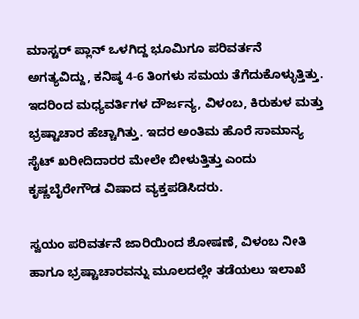ಮಾಸ್ಟರ್ ಪ್ಲಾನ್ ಒಳಗಿದ್ದ ಭೂಮಿಗೂ ಪರಿವರ್ತನೆ ಅಗತ್ಯವಿದ್ದು, ಕನಿಷ್ಠ 4-6 ತಿಂಗಳು ಸಮಯ ತೆಗೆದುಕೊಳ್ಳುತ್ತಿತ್ತು. ಇದರಿಂದ ಮಧ್ಯವರ್ತಿಗಳ ದೌರ್ಜನ್ಯ, ವಿಳಂಬ, ಕಿರುಕುಳ ಮತ್ತು ಭ್ರಷ್ಟಾಚಾರ ಹೆಚ್ಚಾಗಿತ್ತು. ಇದರ ಅಂತಿಮ ಹೊರೆ ಸಾಮಾನ್ಯ ಸೈಟ್ ಖರೀದಿದಾರರ ಮೇಲೇ ಬೀಳುತ್ತಿತ್ತು ಎಂದು ಕೃಷ್ಣಬೈರೇಗೌಡ ವಿಷಾದ ವ್ಯಕ್ತಪಡಿಸಿದರು.

ಸ್ವಯಂ ಪರಿವರ್ತನೆ ಜಾರಿಯಿಂದ ಶೋಷಣೆ, ವಿಳಂಬ ನೀತಿ ಹಾಗೂ ಭ್ರಷ್ಟಾಚಾರವನ್ನು ಮೂಲದಲ್ಲೇ ತಡೆಯಲು ಇಲಾಖೆ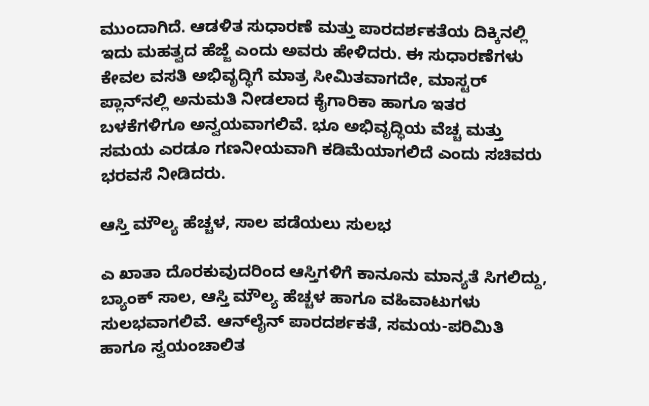ಮುಂದಾಗಿದೆ. ಆಡಳಿತ ಸುಧಾರಣೆ ಮತ್ತು ಪಾರದರ್ಶಕತೆಯ ದಿಕ್ಕಿನಲ್ಲಿ ಇದು ಮಹತ್ವದ ಹೆಜ್ಜೆ ಎಂದು ಅವರು ಹೇಳಿದರು. ಈ ಸುಧಾರಣೆಗಳು ಕೇವಲ ವಸತಿ ಅಭಿವೃದ್ಧಿಗೆ ಮಾತ್ರ ಸೀಮಿತವಾಗದೇ, ಮಾಸ್ಟರ್ ಪ್ಲಾನ್‌ನಲ್ಲಿ ಅನುಮತಿ ನೀಡಲಾದ ಕೈಗಾರಿಕಾ ಹಾಗೂ ಇತರ ಬಳಕೆಗಳಿಗೂ ಅನ್ವಯವಾಗಲಿವೆ. ಭೂ ಅಭಿವೃದ್ಧಿಯ ವೆಚ್ಚ ಮತ್ತು ಸಮಯ ಎರಡೂ ಗಣನೀಯವಾಗಿ ಕಡಿಮೆಯಾಗಲಿದೆ ಎಂದು ಸಚಿವರು ಭರವಸೆ ನೀಡಿದರು.

ಆಸ್ತಿ ಮೌಲ್ಯ ಹೆಚ್ಚಳ, ಸಾಲ ಪಡೆಯಲು ಸುಲಭ

ಎ ಖಾತಾ ದೊರಕುವುದರಿಂದ ಆಸ್ತಿಗಳಿಗೆ ಕಾನೂನು ಮಾನ್ಯತೆ ಸಿಗಲಿದ್ದು, ಬ್ಯಾಂಕ್ ಸಾಲ, ಆಸ್ತಿ ಮೌಲ್ಯ ಹೆಚ್ಚಳ ಹಾಗೂ ವಹಿವಾಟುಗಳು ಸುಲಭವಾಗಲಿವೆ. ಆನ್‌ಲೈನ್‌ ಪಾರದರ್ಶಕತೆ, ಸಮಯ-ಪರಿಮಿತಿ ಹಾಗೂ ಸ್ವಯಂಚಾಲಿತ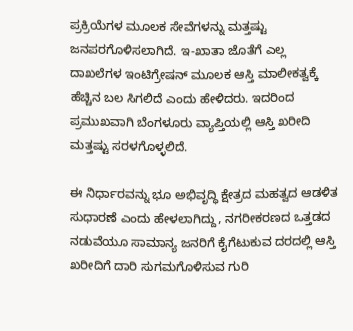ಪ್ರಕ್ರಿಯೆಗಳ ಮೂಲಕ ಸೇವೆಗಳನ್ನು ಮತ್ತಷ್ಟು ಜನಪರಗೊಳಿಸಲಾಗಿದೆ. ಇ-ಖಾತಾ ಜೊತೆಗೆ ಎಲ್ಲ ದಾಖಲೆಗಳ ಇಂಟಿಗ್ರೇಷನ್ ಮೂಲಕ ಆಸ್ತಿ ಮಾಲೀಕತ್ವಕ್ಕೆ ಹೆಚ್ಚಿನ ಬಲ ಸಿಗಲಿದೆ ಎಂದು ಹೇಳಿದರು. ಇದರಿಂದ ಪ್ರಮುಖವಾಗಿ ಬೆಂಗಳೂರು ವ್ಯಾಪ್ತಿಯಲ್ಲಿ ಆಸ್ತಿ ಖರೀದಿ ಮತ್ತಷ್ಟು ಸರಳಗೊಳ್ಳಲಿದೆ.

ಈ ನಿರ್ಧಾರವನ್ನು ಭೂ ಅಭಿವೃದ್ಧಿ ಕ್ಷೇತ್ರದ ಮಹತ್ವದ ಆಡಳಿತ ಸುಧಾರಣೆ ಎಂದು ಹೇಳಲಾಗಿದ್ದು, ನಗರೀಕರಣದ ಒತ್ತಡದ ನಡುವೆಯೂ ಸಾಮಾನ್ಯ ಜನರಿಗೆ ಕೈಗೆಟುಕುವ ದರದಲ್ಲಿ ಆಸ್ತಿ ಖರೀದಿಗೆ ದಾರಿ ಸುಗಮಗೊಳಿಸುವ ಗುರಿ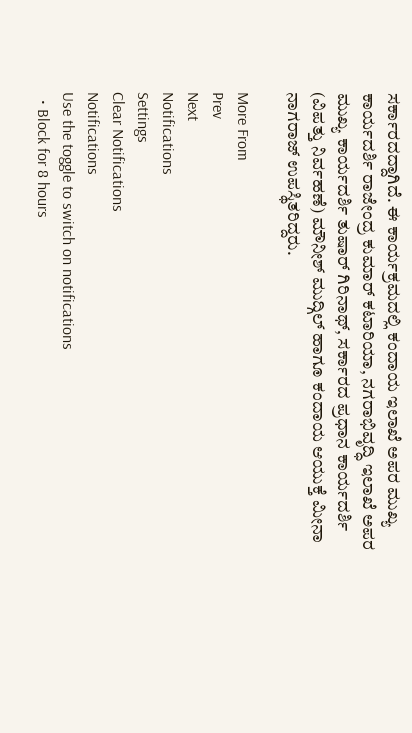ಸರ್ಕಾರದದ್ದಾಗಿದೆ. ಈ ಕಾರ್ಯಕ್ರಮದಲ್ಲಿ ಕಂದಾಯ ಇಲಾಖೆ ಅಪರ ಮುಖ್ಯ ಕಾರ್ಯದರ್ಶಿ ರಾಜೇಂದ್ರ ಕುಮಾರ್ ಕಟಾರಿಯಾ, ನಗರಾಭಿವೃದ್ಧಿ ಇಲಾಖೆ ಅಪರ ಮುಖ್ಯ ಕಾರ್ಯದರ್ಶಿ ತುಷಾರ್ ಗಿರಿನಾಥ್, ಸರ್ಕಾರದ ಪ್ರಧಾನ ಕಾರ್ಯದರ್ಶಿ (ವಿಪತ್ತು ನಿರ್ವಹಣೆ) ಮೌನೀಶ್ ಮುದ್ಗಿಲ್ ಹಾಗೂ ಕಂದಾಯ ಆಯುಕ್ತೆ ಮೀನಾ ನಾಗರಾಜ್ ಉಪಸ್ಥಿತರಿದ್ದರು.

More From
Prev
Next
Notifications
Settings
Clear Notifications
Notifications
Use the toggle to switch on notifications
  • Block for 8 hours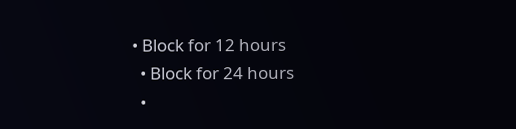• Block for 12 hours
  • Block for 24 hours
  •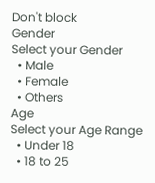Don't block
Gender
Select your Gender
  • Male
  • Female
  • Others
Age
Select your Age Range
  • Under 18
  • 18 to 25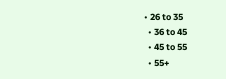• 26 to 35
  • 36 to 45
  • 45 to 55
  • 55+